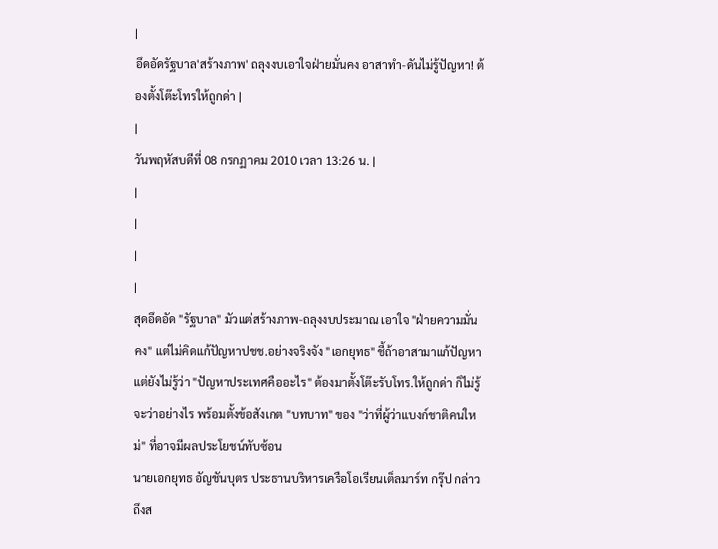|
อึดอัดรัฐบาล'สร้างภาพ' ถลุงงบเอาใจฝ่ายมั่นคง อาสาทำ-ดันไม่รู้ปัญหา! ต้องตั้งโต๊ะโทรให้ถูกด่า |
|
วันพฤหัสบดีที่ 08 กรกฏาคม 2010 เวลา 13:26 น. |
|
|
|
|
สุดอึดอัด "รัฐบาล" มัวแต่สร้างภาพ-ถลุงงบประมาณ เอาใจ "ฝ่ายความมั่นคง" แต่ไม่คิดแก้ปัญหาปชช.อย่างจริงจัง "เอกยุทธ" ชี้ถ้าอาสามาแก้ปัญหา แต่ยังไม่รู้ว่า "ปัญหาประเทศคืออะไร" ต้องมาตั้งโต๊ะรับโทร.ให้ถูกด่า ก็ไม่รู้จะว่าอย่างไร พร้อมตั้งข้อสังเกต "บทบาท" ของ "ว่าที่ผู้ว่าแบงก์ชาติคนใหม่" ที่อาจมีผลประโยชน์ทับซ้อน
นายเอกยุทธ อัญชันบุตร ประธานบริหารเครือโอเรียนเต็ลมาร์ท กรุ๊ป กล่าวถึงส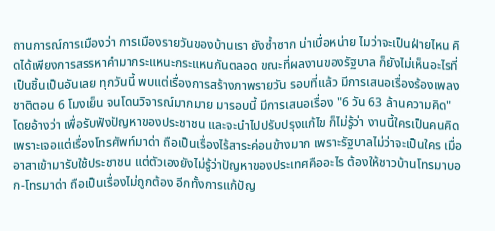ถานการณ์การเมืองว่า การเมืองรายวันของบ้านเรา ยังซ้ำซาก น่าเบื่อหน่าย ไมว่าจะเป็นฝ่ายไหน คิดได้เพียงการสรรหาคำมากระแหนะกระแหนกันตลอด ขณะที่ผลงานของรัฐบาล ก็ยังไม่เห็นอะไรที่เป็นชิ้นเป็นอันเลย ทุกวันนี้ พบแต่เรื่องการสร้างภาพรายวัน รอบที่แล้ว มีการเสนอเรื่องร้องเพลงชาติตอน 6 โมงเย็น จนโดนวิจารณ์มากมาย มารอบนี้ มีการเสนอเรื่อง "6 วัน 63 ล้านความคิด" โดยอ้างว่า เพื่อรับฟังปัญหาของประชาชน และจะนำไปปรับปรุงแก้ไข ก็ไม่รู้ว่า งานนี้ใครเป็นคนคิด เพราะเจอแต่เรื่องโทรศัพท์มาด่า ถือเป็นเรื่องไร้สาระค่อนข้างมาก เพราะรัฐบาลไม่ว่าจะเป็นใคร เมื่ออาสาเข้ามารับใช้ประชาชน แต่ตัวเองยังไม่รู้ว่าปัญหาของประเทศคืออะไร ต้องให้ชาวบ้านโทรมาบอก-โทรมาด่า ถือเป็นเรื่องไม่ถูกต้อง อีกทั้งการแก้ปัญ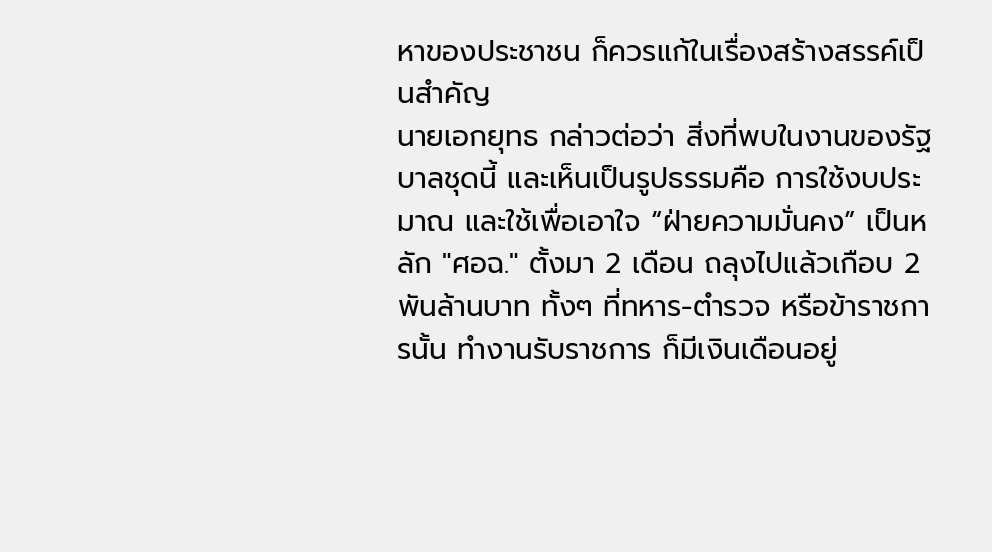หาของประชาชน ก็ควรแก้ในเรื่องสร้างสรรค์เป็นสำคัญ
นายเอกยุทธ กล่าวต่อว่า สิ่งที่พบในงานของรัฐบาลชุดนี้ และเห็นเป็นรูปธรรมคือ การใช้งบประมาณ และใช้เพื่อเอาใจ “ฝ่ายความมั่นคง” เป็นหลัก "ศอฉ." ตั้งมา 2 เดือน ถลุงไปแล้วเกือบ 2 พันล้านบาท ทั้งๆ ที่ทหาร-ตำรวจ หรือข้าราชการนั้น ทำงานรับราชการ ก็มีเงินเดือนอยู่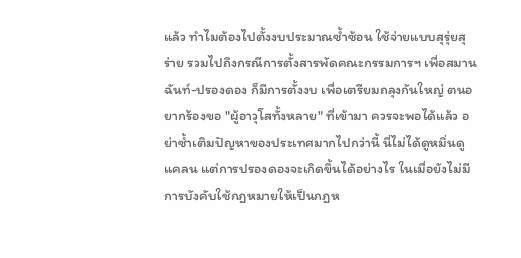แล้ว ทำไมต้องไปตั้งงบประมาณซ้ำซ้อน ใช้จ่ายแบบสุรุ่ยสุร่าย รวมไปถึงกรณีการตั้งสารพัดคณะกรรมการฯ เพื่อสมานฉันท์-ปรองดอง ก็มีการตั้งงบ เพื่อเตรียมถลุงกันใหญ่ ตนอยากร้องขอ "ผู้อาวุโสทั้งหลาย" ที่เข้ามา ควรจะพอได้แล้ว อย่าซ้ำเติมปัญหาของประเทศมากไปกว่านี้ นี่ไม่ได้ดูหมิ่นดูแคลน แต่การปรองดองจะเกิดขึ้นได้อย่างไร ในเมื่อยังไม่มีการบังคับใช้กฎหมายให้เป็นกฎห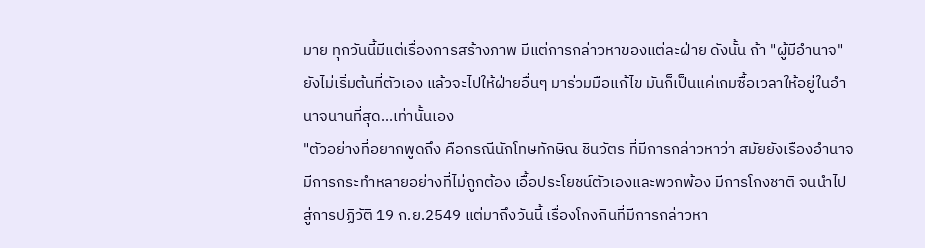มาย ทุกวันนี้มีแต่เรื่องการสร้างภาพ มีแต่การกล่าวหาของแต่ละฝ่าย ดังนั้น ถ้า "ผู้มีอำนาจ" ยังไม่เริ่มต้นที่ตัวเอง แล้วจะไปให้ฝ่ายอื่นๆ มาร่วมมือแก้ไข มันก็เป็นแค่เกมซื้อเวลาให้อยู่ในอำนาจนานที่สุด...เท่านั้นเอง
"ตัวอย่างที่อยากพูดถึง คือกรณีนักโทษทักษิณ ชินวัตร ที่มีการกล่าวหาว่า สมัยยังเรืองอำนาจ มีการกระทำหลายอย่างที่ไม่ถูกต้อง เอื้อประโยชน์ตัวเองและพวกพ้อง มีการโกงชาติ จนนำไปสู่การปฏิวัติ 19 ก.ย.2549 แต่มาถึงวันนี้ เรื่องโกงกินที่มีการกล่าวหา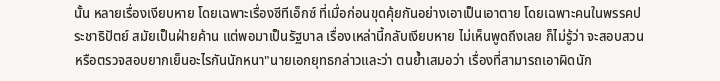นั้น หลายเรื่องเงียบหาย โดยเฉพาะเรื่องซีทีเอ็กซ์ ที่เมื่อก่อนขุดคุ้ยกันอย่างเอาเป็นเอาตาย โดยเฉพาะคนในพรรคประชาธิปัตย์ สมัยเป็นฝ่ายค้าน แต่พอมาเป็นรัฐบาล เรื่องเหล่านี้กลับเงียบหาย ไม่เห็นพูดถึงเลย ก็ไม่รู้ว่า จะสอบสวนหรือตรวจสอบยากเย็นอะไรกันนักหนา"นายเอกยุทธกล่าวและว่า ตนย้ำเสมอว่า เรื่องที่สามารถเอาผิดนัก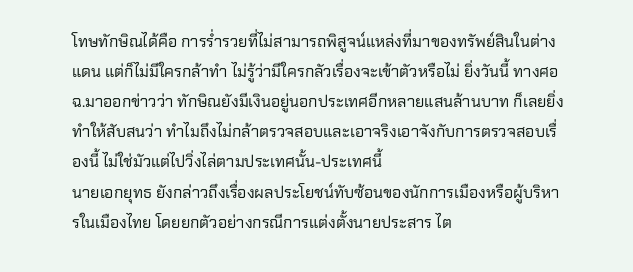โทษทักษิณได้คือ การร่ำรวยที่ไม่สามารถพิสูจน์แหล่งที่มาของทรัพย์สินในต่างแดน แต่ก็ไม่มีใครกล้าทำ ไม่รู้ว่ามีใครกลัวเรื่องจะเข้าตัวหรือไม่ ยิ่งวันนี้ ทางศอฉ.มาออกข่าวว่า ทักษิณยังมีเงินอยู่นอกประเทศอีกหลายแสนล้านบาท ก็เลยยิ่งทำให้สับสนว่า ทำไมถึงไม่กล้าตรวจสอบและเอาจริงเอาจังกับการตรวจสอบเรื่องนี้ ไม่ใช่มัวแต่ไปวิ่งไล่ตามประเทศนั้น-ประเทศนี้
นายเอกยุทธ ยังกล่าวถึงเรื่องผลประโยชน์ทับซ้อนของนักการเมืองหรือผู้บริหารในเมืองไทย โดยยกตัวอย่างกรณีการแต่งตั้งนายประสาร ไต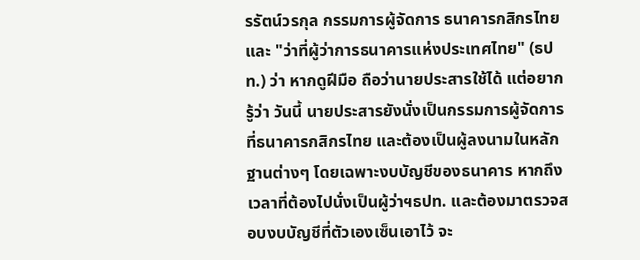รรัตน์วรกุล กรรมการผู้จัดการ ธนาคารกสิกรไทย และ "ว่าที่ผู้ว่าการธนาคารแห่งประเทศไทย" (ธปท.) ว่า หากดูฝีมือ ถือว่านายประสารใช้ได้ แต่อยากรู้ว่า วันนี้ นายประสารยังนั่งเป็นกรรมการผู้จัดการที่ธนาคารกสิกรไทย และต้องเป็นผู้ลงนามในหลักฐานต่างๆ โดยเฉพาะงบบัญชีของธนาคาร หากถึงเวลาที่ต้องไปนั่งเป็นผู้ว่าฯธปท. และต้องมาตรวจสอบงบบัญชีที่ตัวเองเซ็นเอาไว้ จะ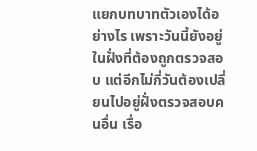แยกบทบาทตัวเองได้อย่างไร เพราะวันนี้ยังอยู่ในฝั่งที่ต้องถูกตรวจสอบ แต่อีกไม่กี่วันต้องเปลี่ยนไปอยู่ฝั่งตรวจสอบคนอื่น เรื่อ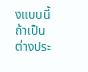งแบบนี้ ถ้าเป็นต่างประ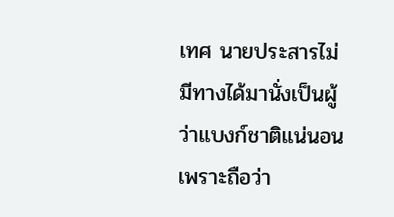เทศ นายประสารไม่มีทางได้มานั่งเป็นผู้ว่าแบงก์ชาติแน่นอน เพราะถือว่า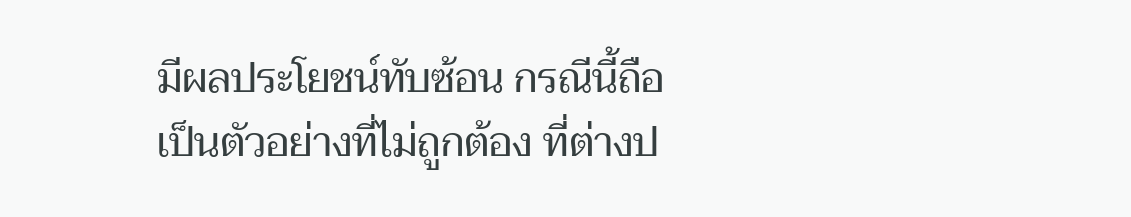มีผลประโยชน์ทับซ้อน กรณีนี้ถือเป็นตัวอย่างที่ไม่ถูกต้อง ที่ต่างป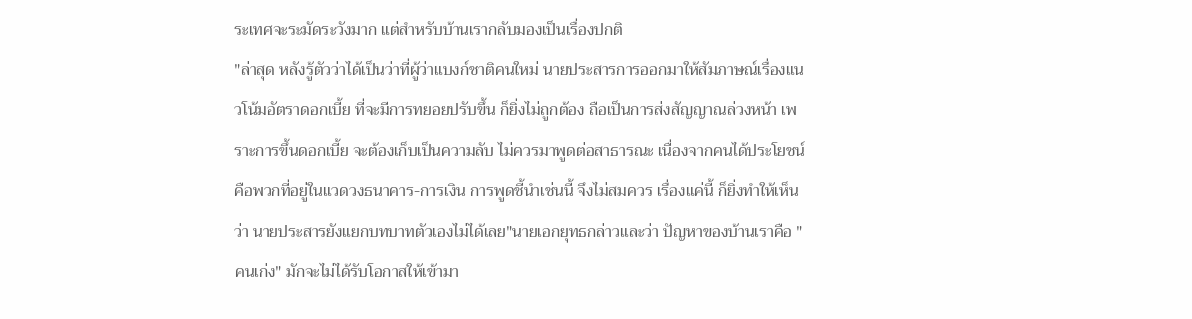ระเทศจะระมัดระวังมาก แต่สำหรับบ้านเรากลับมองเป็นเรื่องปกติ
"ล่าสุด หลังรู้ตัวว่าได้เป็นว่าที่ผู้ว่าแบงก์ชาติคนใหม่ นายประสารการออกมาให้สัมภาษณ์เรื่องแนวโน้มอัตราดอกเบี้ย ที่จะมีการทยอยปรับขึ้น ก็ยิ่งไม่ถูกต้อง ถือเป็นการส่งสัญญาณล่วงหน้า เพราะการขึ้นดอกเบี้ย จะต้องเก็บเป็นความลับ ไม่ควรมาพูดต่อสาธารณะ เนื่องจากคนได้ประโยชน์คือพวกที่อยู่ในแวดวงธนาคาร-การเงิน การพูดชี้นำเช่นนี้ จึงไม่สมควร เรื่องแค่นี้ ก็ยิ่งทำให้เห็นว่า นายประสารยังแยกบทบาทตัวเองไม่ได้เลย"นายเอกยุทธกล่าวและว่า ปัญหาของบ้านเราคือ "คนเก่ง" มักจะไม่ได้รับโอกาสให้เข้ามา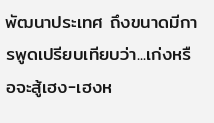พัฒนาประเทศ ถึงขนาดมีการพูดเปรียบเทียบว่า...เก่งหรือจะสู้เฮง-เฮงห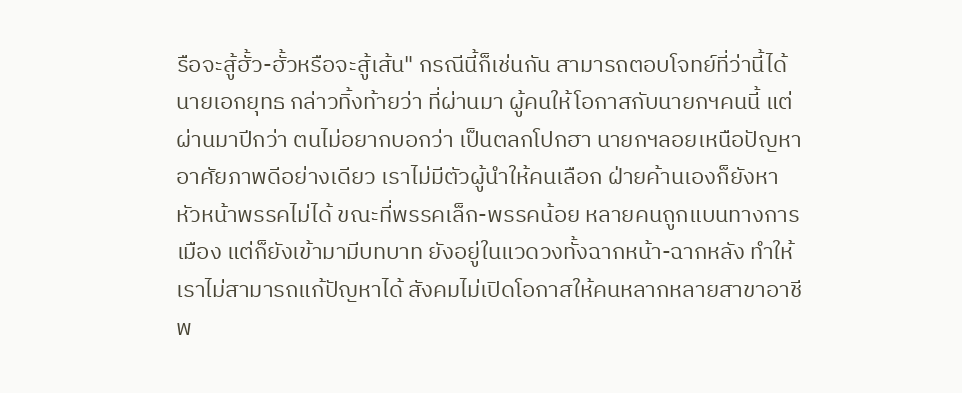รือจะสู้ฮั้ว-ฮั้วหรือจะสู้เส้น" กรณีนี้ก็เช่นกัน สามารถตอบโจทย์ที่ว่านี้ได้
นายเอกยุทธ กล่าวทิ้งท้ายว่า ที่ผ่านมา ผู้คนให้โอกาสกับนายกฯคนนี้ แต่ผ่านมาปีกว่า ตนไม่อยากบอกว่า เป็นตลกโปกฮา นายกฯลอยเหนือปัญหา อาศัยภาพดีอย่างเดียว เราไม่มีตัวผู้นำให้คนเลือก ฝ่ายค้านเองก็ยังหาหัวหน้าพรรคไม่ได้ ขณะที่พรรคเล็ก-พรรคน้อย หลายคนถูกแบนทางการเมือง แต่ก็ยังเข้ามามีบทบาท ยังอยู่ในแวดวงทั้งฉากหน้า-ฉากหลัง ทำให้เราไม่สามารถแก้ปัญหาได้ สังคมไม่เปิดโอกาสให้คนหลากหลายสาขาอาชีพ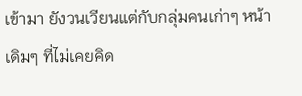เข้ามา ยังวนเวียนแต่กับกลุ่มคนเก่าๆ หน้าเดิมๆ ที่ไม่เคยคิด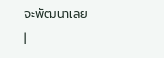จะพัฒนาเลย
|